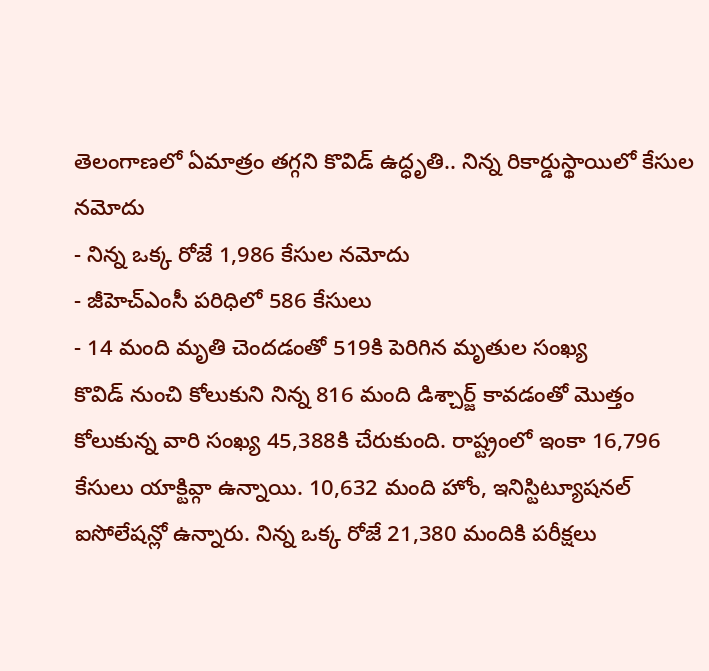తెలంగాణలో ఏమాత్రం తగ్గని కొవిడ్ ఉద్ధృతి.. నిన్న రికార్డుస్థాయిలో కేసుల నమోదు
- నిన్న ఒక్క రోజే 1,986 కేసుల నమోదు
- జీహెచ్ఎంసీ పరిధిలో 586 కేసులు
- 14 మంది మృతి చెందడంతో 519కి పెరిగిన మృతుల సంఖ్య
కొవిడ్ నుంచి కోలుకుని నిన్న 816 మంది డిశ్చార్జ్ కావడంతో మొత్తం కోలుకున్న వారి సంఖ్య 45,388కి చేరుకుంది. రాష్ట్రంలో ఇంకా 16,796 కేసులు యాక్టివ్గా ఉన్నాయి. 10,632 మంది హోం, ఇనిస్టిట్యూషనల్ ఐసోలేషన్లో ఉన్నారు. నిన్న ఒక్క రోజే 21,380 మందికి పరీక్షలు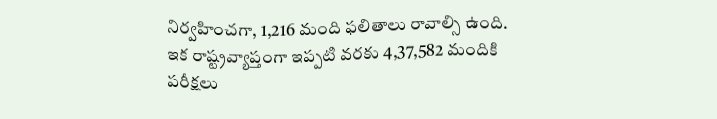నిర్వహించగా, 1,216 మంది ఫలితాలు రావాల్సి ఉంది. ఇక రాష్ట్రవ్యాప్తంగా ఇప్పటి వరకు 4,37,582 మందికి పరీక్షలు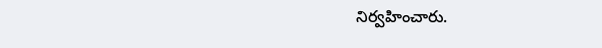నిర్వహించారు.